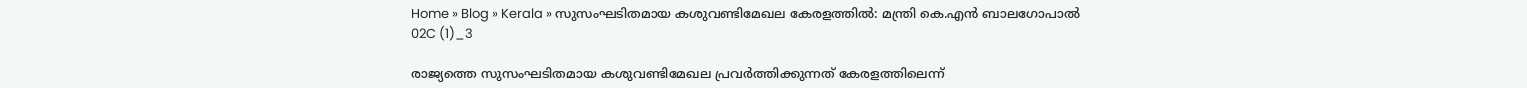Home » Blog » Kerala » സുസംഘടിതമായ കശുവണ്ടിമേഖല കേരളത്തില്‍: മന്ത്രി കെ.എന്‍ ബാലഗോപാല്‍
02C (1)_3

രാജ്യത്തെ സുസംഘടിതമായ കശുവണ്ടിമേഖല പ്രവര്‍ത്തിക്കുന്നത് കേരളത്തിലെന്ന്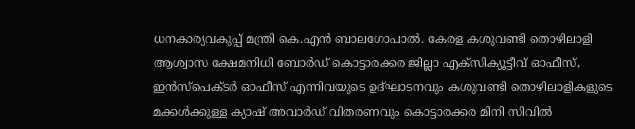ധനകാര്യവകുപ്പ് മന്ത്രി കെ.എന്‍ ബാലഗോപാല്‍. കേരള കശുവണ്ടി തൊഴിലാളി ആശ്വാസ ക്ഷേമനിധി ബോര്‍ഡ് കൊട്ടാരക്കര ജില്ലാ എക്‌സിക്യൂട്ടീവ് ഓഫീസ്, ഇന്‍സ്‌പെക്ടര്‍ ഓഫീസ് എന്നിവയുടെ ഉദ്ഘാടനവും കശുവണ്ടി തൊഴിലാളികളുടെ മക്കള്‍ക്കുള്ള ക്യാഷ് അവാര്‍ഡ് വിതരണവും കൊട്ടാരക്കര മിനി സിവില്‍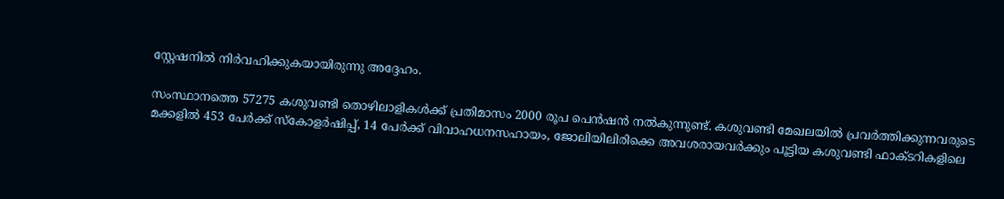സ്റ്റേഷനില്‍ നിര്‍വഹിക്കുകയായിരുന്നു അദ്ദേഹം.

സംസ്ഥാനത്തെ 57275 കശുവണ്ടി തൊഴിലാളികള്‍ക്ക് പ്രതിമാസം 2000 രൂപ പെന്‍ഷന്‍ നല്‍കുന്നുണ്ട്. കശുവണ്ടി മേഖലയില്‍ പ്രവര്‍ത്തിക്കുന്നവരുടെ മക്കളില്‍ 453 പേര്‍ക്ക് സ്‌കോളര്‍ഷിപ്പ്, 14 പേര്‍ക്ക് വിവാഹധനസഹായം, ജോലിയിലിരിക്കെ അവശരായവര്‍ക്കും പൂട്ടിയ കശുവണ്ടി ഫാക്ടറികളിലെ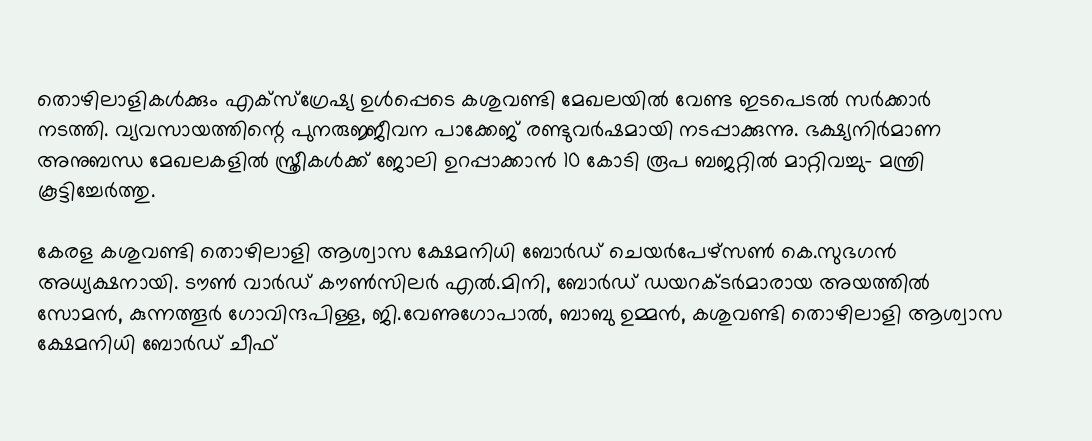തൊഴിലാളികള്‍ക്കും എക്‌സ്‌ഗ്രേഷ്യ ഉള്‍പ്പെടെ കശുവണ്ടി മേഖലയില്‍ വേണ്ട ഇടപെടല്‍ സര്‍ക്കാര്‍ നടത്തി. വ്യവസായത്തിന്റെ പുനരുജ്ജീവന പാക്കേജ് രണ്ടുവര്‍ഷമായി നടപ്പാക്കുന്നു. ഭക്ഷ്യനിര്‍മാണ അനുബന്ധ മേഖലകളില്‍ സ്ത്രീകള്‍ക്ക് ജോലി ഉറപ്പാക്കാന്‍ 10 കോടി രൂപ ബജറ്റില്‍ മാറ്റിവച്ചു- മന്ത്രി കൂട്ടിച്ചേര്‍ത്തു.

കേരള കശുവണ്ടി തൊഴിലാളി ആശ്വാസ ക്ഷേമനിധി ബോര്‍ഡ് ചെയര്‍പേഴ്‌സണ്‍ കെ.സുഭഗന്‍ അധ്യക്ഷനായി. ടൗണ്‍ വാര്‍ഡ് കൗണ്‍സിലര്‍ എല്‍.മിനി, ബോര്‍ഡ് ഡയറക്ടര്‍മാരായ അയത്തില്‍ സോമന്‍, കുന്നത്തൂര്‍ ഗോവിന്ദപിള്ള, ജി.വേണുഗോപാല്‍, ബാബു ഉമ്മന്‍, കശുവണ്ടി തൊഴിലാളി ആശ്വാസ ക്ഷേമനിധി ബോര്‍ഡ് ചീഫ്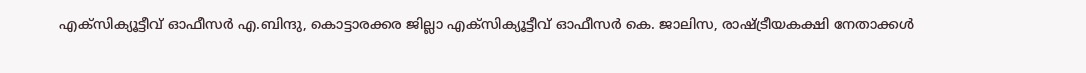എക്സിക്യൂട്ടീവ് ഓഫീസര്‍ എ.ബിന്ദു, കൊട്ടാരക്കര ജില്ലാ എക്‌സിക്യൂട്ടീവ് ഓഫീസര്‍ കെ. ജാലിസ, രാഷ്ട്രീയകക്ഷി നേതാക്കള്‍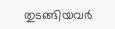തുടങ്ങിയവര്‍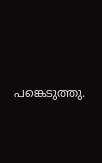പങ്കെടുത്തു.